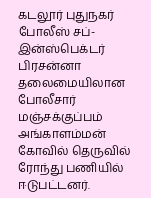கடலூர் புதுநகர் போலீஸ் சப்-இன்ஸ்பெக்டர் பிரசன்னா தலைமையிலான போலீசார் மஞ்சக்குப்பம் அங்காளம்மன் கோவில் தெருவில் ரோந்து பணியில் ஈடுபட்டனர்.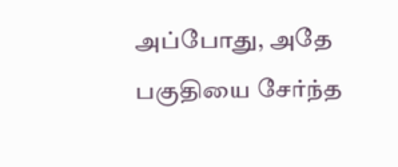அப்போது, அதே பகுதியை சேர்ந்த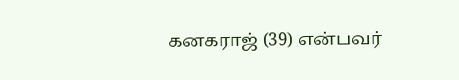கனகராஜ் (39) என்பவர்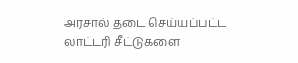அரசால் தடை செய்யப்பட்ட லாட்டரி சீட்டுகளை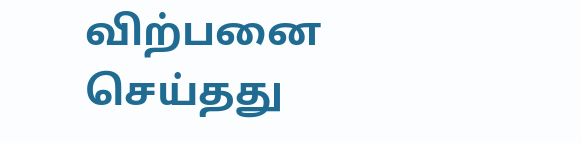விற்பனை செய்தது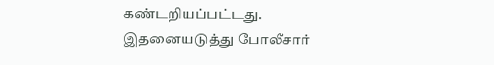கண்டறியப்பட்டது. இதனையடுத்து போலீசார்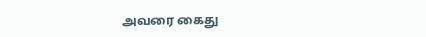அவரை கைது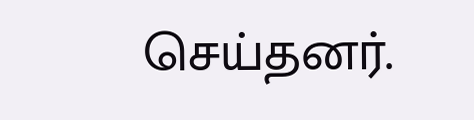செய்தனர்.